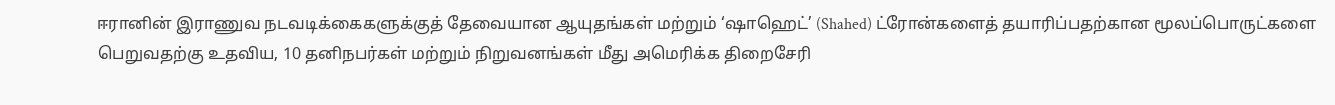ஈரானின் இராணுவ நடவடிக்கைகளுக்குத் தேவையான ஆயுதங்கள் மற்றும் ‘ஷாஹெட்’ (Shahed) ட்ரோன்களைத் தயாரிப்பதற்கான மூலப்பொருட்களை பெறுவதற்கு உதவிய, 10 தனிநபர்கள் மற்றும் நிறுவனங்கள் மீது அமெரிக்க திறைசேரி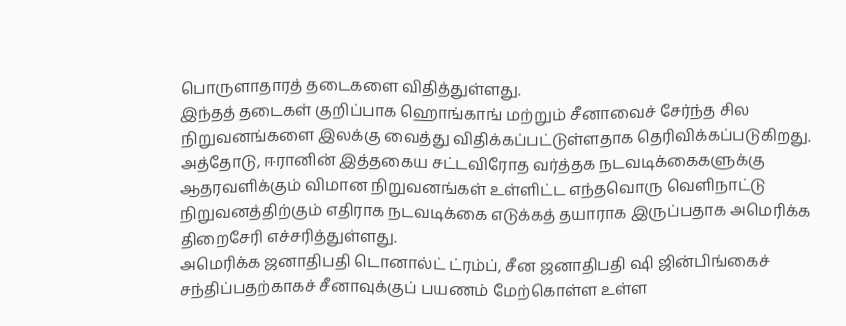பொருளாதாரத் தடைகளை விதித்துள்ளது.
இந்தத் தடைகள் குறிப்பாக ஹொங்காங் மற்றும் சீனாவைச் சேர்ந்த சில நிறுவனங்களை இலக்கு வைத்து விதிக்கப்பட்டுள்ளதாக தெரிவிக்கப்படுகிறது.
அத்தோடு, ஈரானின் இத்தகைய சட்டவிரோத வர்த்தக நடவடிக்கைகளுக்கு ஆதரவளிக்கும் விமான நிறுவனங்கள் உள்ளிட்ட எந்தவொரு வெளிநாட்டு நிறுவனத்திற்கும் எதிராக நடவடிக்கை எடுக்கத் தயாராக இருப்பதாக அமெரிக்க திறைசேரி எச்சரித்துள்ளது.
அமெரிக்க ஜனாதிபதி டொனால்ட் ட்ரம்ப், சீன ஜனாதிபதி ஷி ஜின்பிங்கைச் சந்திப்பதற்காகச் சீனாவுக்குப் பயணம் மேற்கொள்ள உள்ள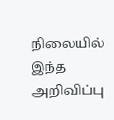நிலையில் இந்த அறிவிப்பு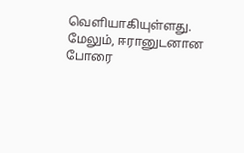வெளியாகியுள்ளது.
மேலும், ஈரானுடனான போரை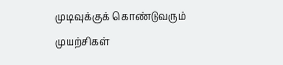முடிவுக்குக் கொண்டுவரும் முயற்சிகள்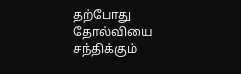தற்போது தோல்வியை சந்திக்கும்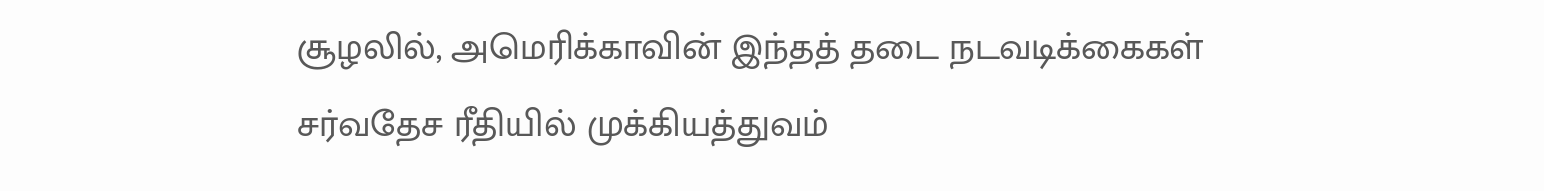சூழலில், அமெரிக்காவின் இந்தத் தடை நடவடிக்கைகள் சர்வதேச ரீதியில் முக்கியத்துவம்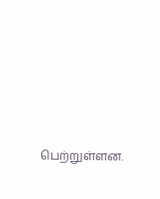பெற்றுள்ளன.